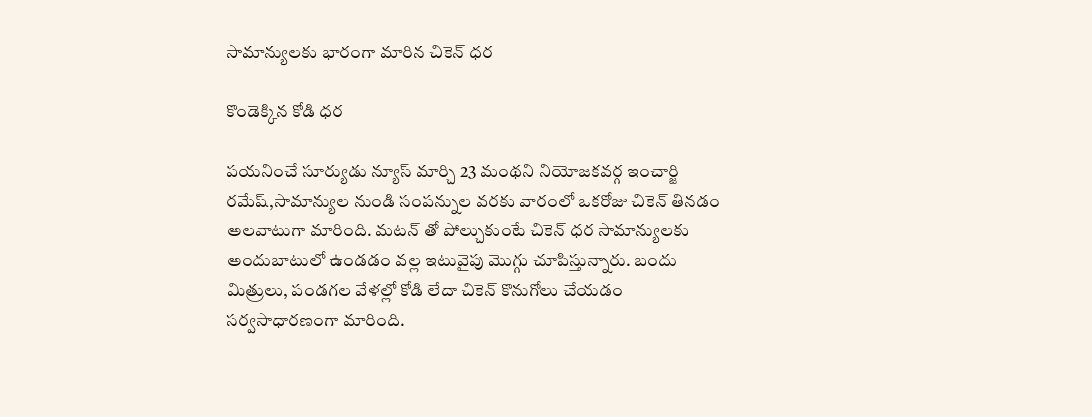సామాన్యులకు భారంగా మారిన చికెన్ ధర

కొండెక్కిన కోడి ధర

పయనించే సూర్యుడు న్యూస్ మార్చి 23 మంథని నియోజకవర్గ ఇంచార్జి రమేష్,సామాన్యుల నుండి సంపన్నుల వరకు వారంలో ఒకరోజు చికెన్ తినడం అలవాటుగా మారింది. మటన్ తో పోల్చుకుంటే చికెన్ ధర సామాన్యులకు అందుబాటులో ఉండడం వల్ల ఇటువైపు మొగ్గు చూపిస్తున్నారు. బందు మిత్రులు, పండగల వేళల్లో కోడి లేదా చికెన్ కొనుగోలు చేయడం సర్వసాధారణంగా మారింది.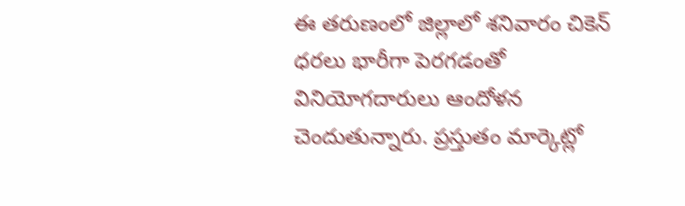ఈ తరుణంలో జిల్లాలో శనివారం చికెన్ ధరలు భారీగా పెరగడంతో వినియోగదారులు ఆందోళన చెందుతున్నారు. ప్రస్తుతం మార్కెట్లో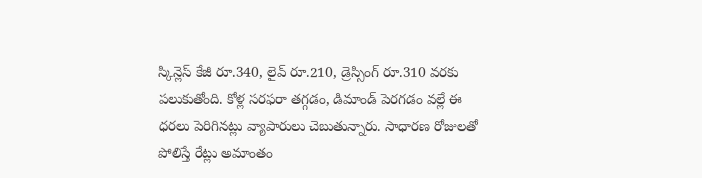స్కిన్లెస్ కేజీ రూ.340, లైవ్ రూ.210, డ్రెస్సింగ్ రూ.310 వరకు పలుకుతోంది. కోళ్ల సరఫరా తగ్గడం, డిమాండ్ పెరగడం వల్లే ఈ ధరలు పెరిగినట్లు వ్యాపారులు చెబుతున్నారు. సాధారణ రోజులతో పోలిస్తే రేట్లు అమాంతం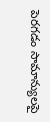పెరగడం సామాన్యులపై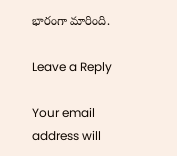భారంగా మారింది.

Leave a Reply

Your email address will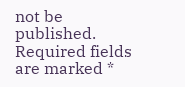not be published. Required fields are marked *